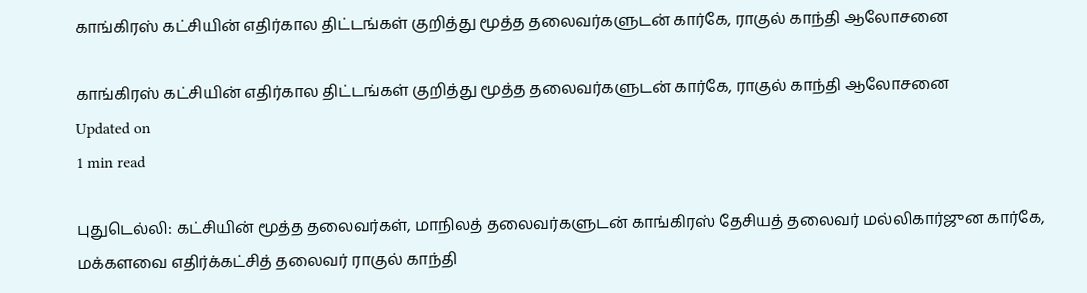காங்கிரஸ் கட்சியின் எதிர்கால திட்டங்கள் குறித்து மூத்த தலைவர்களுடன் கார்கே, ராகுல் காந்தி ஆலோசனை

காங்கிரஸ் கட்சியின் எதிர்கால திட்டங்கள் குறித்து மூத்த தலைவர்களுடன் கார்கே, ராகுல் காந்தி ஆலோசனை
Updated on
1 min read

புதுடெல்லி: கட்சியின் மூத்த தலைவர்கள், மாநிலத் தலைவர்களுடன் காங்கிரஸ் தேசியத் தலைவர் மல்லிகார்ஜுன கார்கே, மக்களவை எதிர்க்கட்சித் தலைவர் ராகுல் காந்தி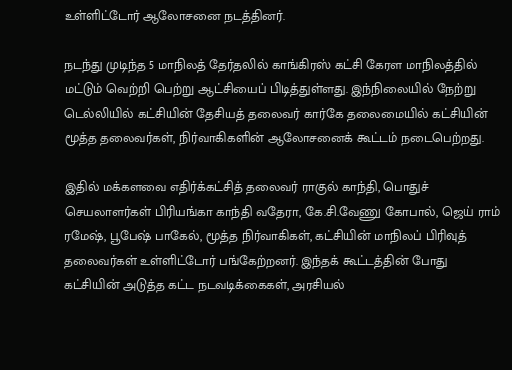உள்ளிட்டோர் ஆலோசனை நடத்தினர்.

நடந்து முடிந்த 5 மாநிலத் தேர்தலில் காங்கிரஸ் கட்சி கேரள மாநிலத்தில் மட்டும் வெற்றி பெற்று ஆட்சியைப் பிடித்துள்ளது. இந்நிலையில் நேற்று டெல்லியில் கட்சியின் தேசியத் தலைவர் கார்கே தலைமையில் கட்சியின் மூத்த தலைவர்கள், நிர்வாகிகளின் ஆலோசனைக் கூட்டம் நடைபெற்றது.

இதில் மக்களவை எதிர்க்கட்சித் தலைவர் ராகுல் காந்தி, பொதுச் செயலாளர்கள் பிரியங்கா காந்தி வதேரா, கே.சி.வேணு கோபால், ஜெய் ராம் ரமேஷ், பூபேஷ் பாகேல், மூத்த நிர்வாகிகள், கட்சியின் மாநிலப் பிரிவுத் தலைவர்கள் உள்ளிட்டோர் பங்கேற்றனர். இந்தக் கூட்டத்தின் போது கட்சியின் அடுத்த கட்ட நடவடிக்கைகள், அரசியல்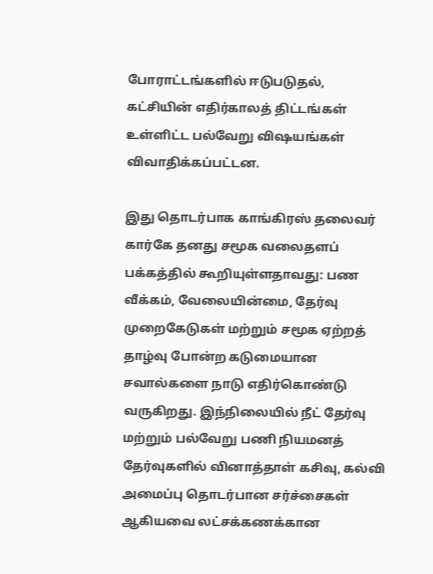போராட்டங்களில் ஈடுபடுதல், கட்சியின் எதிர்காலத் திட்டங்கள் உள்ளிட்ட பல்வேறு விஷயங்கள் விவாதிக்கப்பட்டன.

இது தொடர்பாக காங்கிரஸ் தலைவர் கார்கே தனது சமூக வலைதளப் பக்கத்தில் கூறியுள்ளதாவது: பண வீக்கம், வேலையின்மை, தேர்வு முறைகேடுகள் மற்றும் சமூக ஏற்றத் தாழ்வு போன்ற கடுமையான சவால்களை நாடு எதிர்கொண்டு வருகிறது. இந்நிலையில் நீட் தேர்வு மற்றும் பல்வேறு பணி நியமனத் தேர்வுகளில் வினாத்தாள் கசிவு, கல்வி அமைப்பு தொடர்பான சர்ச்சைகள் ஆகியவை லட்சக்கணக்கான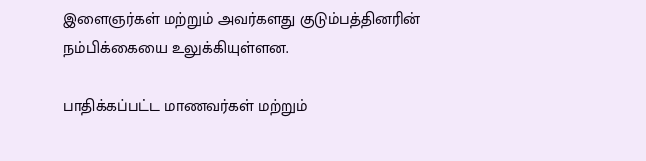இளைஞர்கள் மற்றும் அவர்களது குடும்பத்தினரின் நம்பிக்கையை உலுக்கியுள்ளன.

பாதிக்கப்பட்ட மாணவர்கள் மற்றும்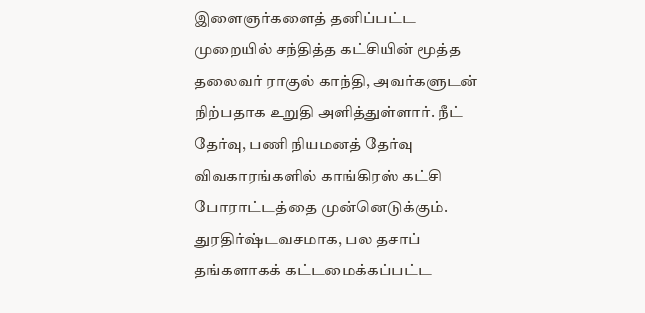இளைஞர்களைத் தனிப்பட்ட முறையில் சந்தித்த கட்சியின் மூத்த தலைவர் ராகுல் காந்தி, அவர்களுடன் நிற்பதாக உறுதி அளித்துள்ளார். நீட் தேர்வு, பணி நியமனத் தேர்வு விவகாரங்களில் காங்கிரஸ் கட்சி போராட்டத்தை முன்னெடுக்கும். துரதிர்ஷ்டவசமாக, பல தசாப் தங்களாகக் கட்டமைக்கப்பட்ட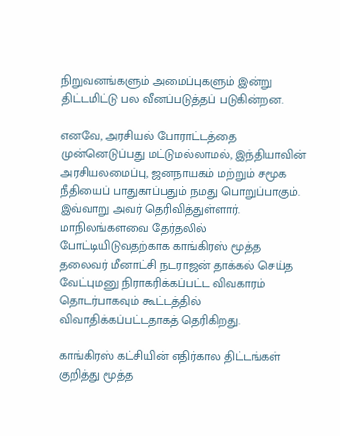நிறுவனங்களும் அமைப்புகளும் இன்று திட்டமிட்டு பல வீனப்படுத்தப் படுகின்றன.

எனவே, அரசியல் போராட்டத்தை முன்னெடுப்பது மட்டுமல்லாமல், இந்தியாவின் அரசியலமைப்பு, ஜனநாயகம் மற்றும் சமூக நீதியைப் பாதுகாப்பதும் நமது பொறுப்பாகும். இவ்வாறு அவர் தெரிவித்துள்ளார். மாநிலங்களவை தேர்தலில் போட்டியிடுவதற்காக காங்கிரஸ் மூத்த தலைவர் மீனாட்சி நடராஜன் தாக்கல் செய்த வேட்புமனு நிராகரிக்கப்பட்ட விவகாரம் தொடர்பாகவும் கூட்டத்தில் விவாதிக்கப்பட்டதாகத் தெரிகிறது.

காங்கிரஸ் கட்சியின் எதிர்கால திட்டங்கள் குறித்து மூத்த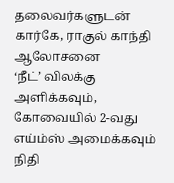தலைவர்களுடன் கார்கே, ராகுல் காந்தி ஆலோசனை
‘நீட்’ விலக்கு அளிக்கவும், கோவையில் 2-வது எய்ம்ஸ் அமைக்கவும் நிதி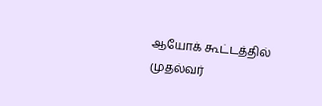ஆயோக் கூட்டத்தில் முதல்வர்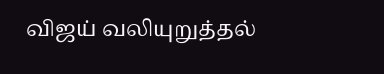விஜய் வலியுறுத்தல்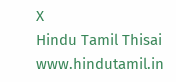X
Hindu Tamil Thisai
www.hindutamil.in